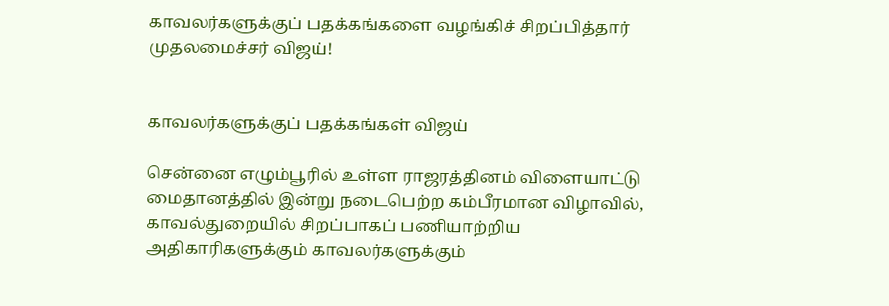காவலர்களுக்குப் பதக்கங்களை வழங்கிச் சிறப்பித்தார் முதலமைச்சர் விஜய்!


காவலர்களுக்குப் பதக்கங்கள் விஜய்

சென்னை எழும்பூரில் உள்ள ராஜரத்தினம் விளையாட்டு மைதானத்தில் இன்று நடைபெற்ற கம்பீரமான விழாவில், காவல்துறையில் சிறப்பாகப் பணியாற்றிய அதிகாரிகளுக்கும் காவலர்களுக்கும்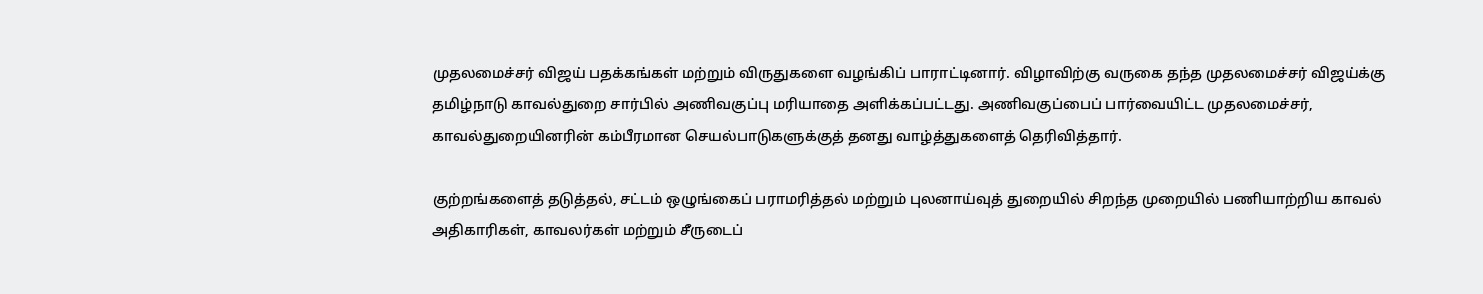முதலமைச்சர் விஜய் பதக்கங்கள் மற்றும் விருதுகளை வழங்கிப் பாராட்டினார். விழாவிற்கு வருகை தந்த முதலமைச்சர் விஜய்க்கு தமிழ்நாடு காவல்துறை சார்பில் அணிவகுப்பு மரியாதை அளிக்கப்பட்டது. அணிவகுப்பைப் பார்வையிட்ட முதலமைச்சர், காவல்துறையினரின் கம்பீரமான செயல்பாடுகளுக்குத் தனது வாழ்த்துகளைத் தெரிவித்தார்.

குற்றங்களைத் தடுத்தல், சட்டம் ஒழுங்கைப் பராமரித்தல் மற்றும் புலனாய்வுத் துறையில் சிறந்த முறையில் பணியாற்றிய காவல் அதிகாரிகள், காவலர்கள் மற்றும் சீருடைப்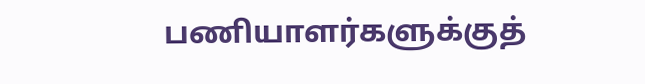பணியாளர்களுக்குத்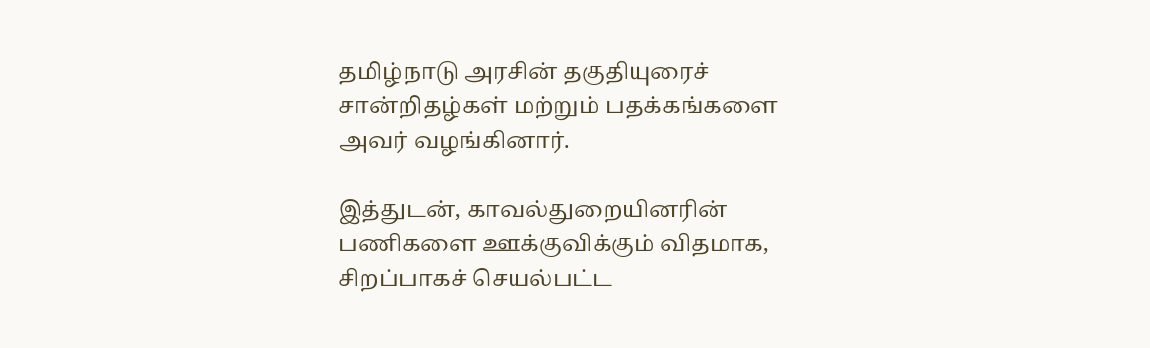தமிழ்நாடு அரசின் தகுதியுரைச் சான்றிதழ்கள் மற்றும் பதக்கங்களை அவர் வழங்கினார்.

இத்துடன், காவல்துறையினரின் பணிகளை ஊக்குவிக்கும் விதமாக, சிறப்பாகச் செயல்பட்ட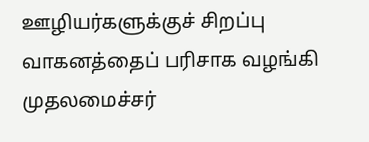ஊழியர்களுக்குச் சிறப்பு வாகனத்தைப் பரிசாக வழங்கி முதலமைச்சர்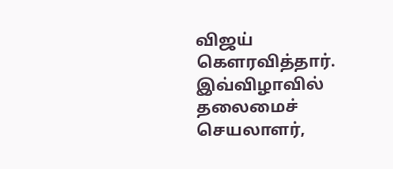விஜய் கெளரவித்தார். இவ்விழாவில் தலைமைச் செயலாளர்,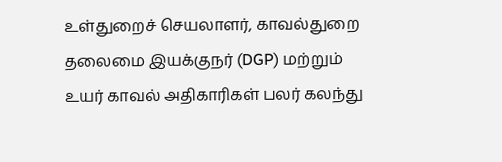உள்துறைச் செயலாளர், காவல்துறை தலைமை இயக்குநர் (DGP) மற்றும் உயர் காவல் அதிகாரிகள் பலர் கலந்து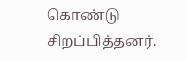கொண்டு சிறப்பித்தனர்.